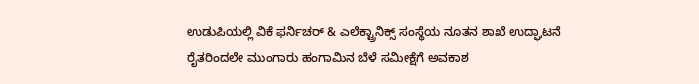ಉಡುಪಿಯಲ್ಲಿ ವಿಕೆ ಫರ್ನಿಚರ್ & ಎಲೆಕ್ಟ್ರಾನಿಕ್ಸ್ ಸಂಸ್ಥೆಯ ನೂತನ ಶಾಖೆ ಉದ್ಘಾಟನೆ
ರೈತರಿಂದಲೇ ಮುಂಗಾರು ಹಂಗಾಮಿನ ಬೆಳೆ ಸಮೀಕ್ಷೆಗೆ ಅವಕಾಶ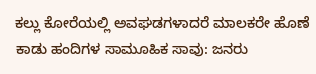ಕಲ್ಲು ಕೋರೆಯಲ್ಲಿ ಅವಘಡಗಳಾದರೆ ಮಾಲಕರೇ ಹೊಣೆ
ಕಾಡು ಹಂದಿಗಳ ಸಾಮೂಹಿಕ ಸಾವು: ಜನರು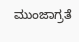ಮುಂಜಾಗ್ರತೆ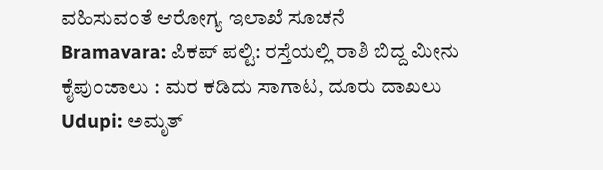ವಹಿಸುವಂತೆ ಆರೋಗ್ಯ ಇಲಾಖೆ ಸೂಚನೆ
Bramavara: ಪಿಕಪ್ ಪಲ್ಟಿ: ರಸ್ತೆಯಲ್ಲಿ ರಾಶಿ ಬಿದ್ದ ಮೀನು
ಕೈಪುಂಜಾಲು : ಮರ ಕಡಿದು ಸಾಗಾಟ, ದೂರು ದಾಖಲು
Udupi: ಅಮೃತ್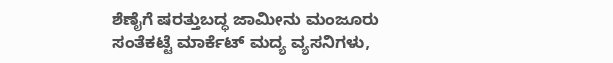ಶೆಣೈಗೆ ಷರತ್ತುಬದ್ಧ ಜಾಮೀನು ಮಂಜೂರು
ಸಂತೆಕಟ್ಟೆ ಮಾರ್ಕೆಟ್ ಮದ್ಯ ವ್ಯಸನಿಗಳು,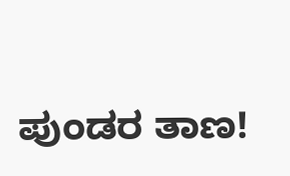ಪುಂಡರ ತಾಣ!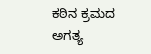ಕಠಿನ ಕ್ರಮದ ಅಗತ್ಯ